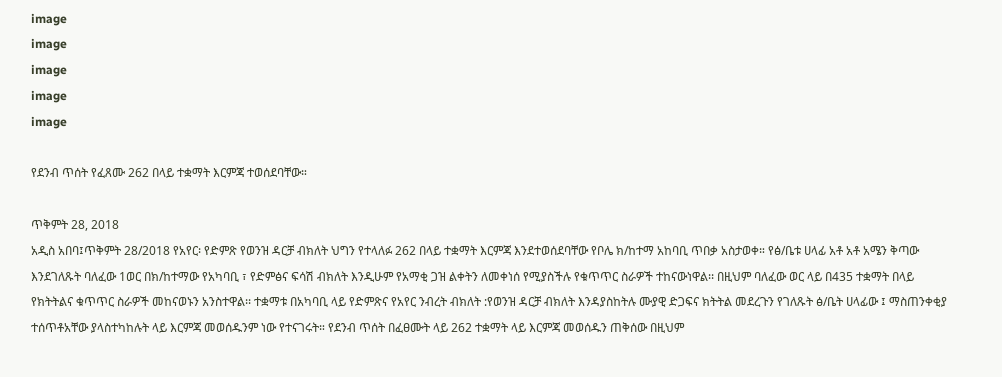image
image
image
image
image

የደንብ ጥሰት የፈጸሙ 262 በላይ ተቋማት እርምጃ ተወሰደባቸው።

ጥቅምት 28, 2018
አዲስ አበባ፤ጥቅምት 28/2018 የአየር፡ የድምጽ የወንዝ ዳርቻ ብክለት ህግን የተላለፉ 262 በላይ ተቋማት እርምጃ እንደተወሰደባቸው የቦሌ ክ/ከተማ አከባቢ ጥበቃ አስታወቀ። የፅ/ቤቱ ሀላፊ አቶ አቶ አሜን ቅጣው እንደገለጹት ባለፈው 1ወር በክ/ከተማው የአካባቢ ፣ የድምፅና ፍሳሽ ብክለት እንዲሁም የአማቂ ጋዝ ልቀትን ለመቀነሰ የሚያስችሉ የቁጥጥር ስራዎች ተከናውነዋል፡፡ በዚህም ባለፈው ወር ላይ በ435 ተቋማት በላይ የክትትልና ቁጥጥር ስራዎች መከናወኑን አንስተዋል፡፡ ተቋማቱ በአካባቢ ላይ የድምጽና የአየር ንብረት ብክለት :የወንዝ ዳርቻ ብክለት እንዳያስከትሉ ሙያዊ ድጋፍና ክትትል መደረጉን የገለጹት ፅ/ቤት ሀላፊው ፤ ማስጠንቀቂያ ተሰጥቶአቸው ያላስተካከሉት ላይ እርምጃ መወሰዱንም ነው የተናገሩት። የደንብ ጥሰት በፈፀሙት ላይ 262 ተቋማት ላይ እርምጃ መወሰዱን ጠቅሰው በዚህም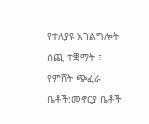የተለያዩ አገልግሎት ሰጪ ተቛማት ፣ የምሸት ጭፈራ ቤቶች:መኖርያ ቤቶች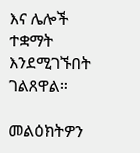እና ሌሎች ተቋማት እንደሚገኙበት ገልጸዋል።

መልዕክትዎን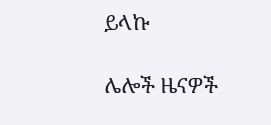ይላኩ

ሌሎች ዜናዎች